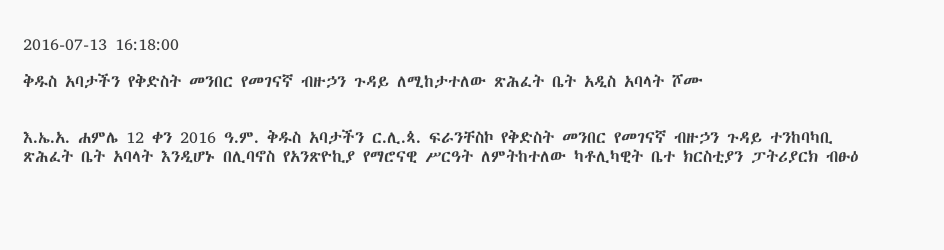2016-07-13 16:18:00

ቅዱስ አባታችን የቅድስት መንበር የመገናኛ ብዙኃን ጉዳይ ለሚከታተለው ጽሕፈት ቤት አዲስ አባላት ሾሙ


እ.ኤ.አ. ሐምሌ 12 ቀን 2016 ዓ.ም. ቅዱስ አባታችን ር.ሊ.ጳ. ፍራንቸስኮ የቅድስት መንበር የመገናኛ ብዙኃን ጉዳይ ተንከባካቢ ጽሕፈት ቤት አባላት እንዲሆኑ በሊባኖስ የአንጽዮኪያ የማሮናዊ ሥርዓት ለምትከተለው ካቶሊካዊት ቤተ ክርስቲያን ፓትሪያርክ ብፁዕ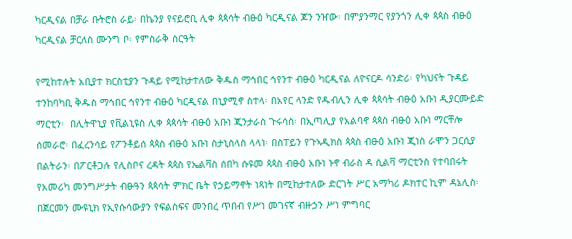ካርዲናል በቻራ ቡትሮስ ራይ፡ በኬንያ የናይሮቢ ሊቀ ጳጳሳት ብፁዕ ካርዲናል ጆን ንዠው፡ በምያንማር የያንጎን ሊቀ ጳጳስ ብፁዕ ካርዲናል ቻርለስ ሙንግ ቦ፡ የምስራቅ ስርዓት

የሚከተሉት አቢያተ ክርስቲያን ጉዳይ የሚከታተለው ቅዱስ ማኅበር ኅየንተ ብፁዕ ካርዲናል ለዮናርዶ ሳንድሪ፡ የካህናት ጉዳይ ተንከባካቢ ቅዱስ ማኅበር ኅየንተ ብፁዕ ካርዲናል በኒያሚኖ ስተላ፡ በአየር ላንድ የዱብሊን ሊቀ ጳጳሳት ብፁዕ አቡነ ዲያርሙይድ ማርቲን፡  በሊትዋኒያ የቪልኒዩስ ሊቀ ጳጳሳት ብፁዕ አቡነ ጂንታራስ ጉሩሳስ፡ በኢጣሊያ የአልባኖ ጳጳስ ብፁዕ አቡነ ማርቸሎ ሰመራሮ፡ በፈረንሳይ የፖንቶይሰ ጳጳስ ብፁዕ አቡነ ስታኒስላስ ላላነ፡ በስፐይን የጉኣዲክስ ጳጳስ ብፁዕ አቡነ ጂነስ ራሞን ጋርሲያ በልትራን፡ በፖርቶጋሉ የሊስቦና ረዳት ጳጳስ የኤልቫስ ሰበካ ሱዩመ ጳጳስ ብፁዕ አቡነ ኑኖ ብራስ ዳ ሲልቫ ማርቲንስ የተባበሩት የአመሪካ መንግሥታት ብፁዓን ጳጳሳት ምክር ቤት የኃይማኖት ነጻነት በሚከታተለው ድርገት ሥር አማካሪ ዶክተር ኪም ዳኔሊስ፡  በጀርመን ሙዩኒክ የኢየሱሳውያን የፍልስፍና መንበረ ጥበብ የሥነ መገናኛ ብዙኃን ሥነ ምግባር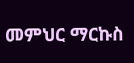መምህር ማርኩስ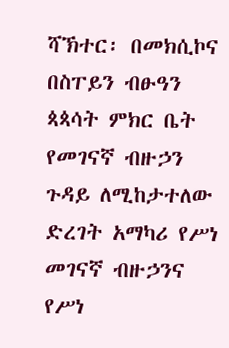ሻኽተር፡ በመክሲኮና በስፐይን ብፁዓን ጳጳሳት ምክር ቤት የመገናኛ ብዙኃን ጉዳይ ለሚከታተለው ድረገት አማካሪ የሥነ መገናኛ ብዙኃንና የሥነ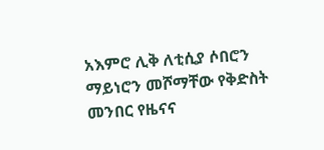አእምሮ ሊቅ ለቲሲያ ሶበሮን ማይነሮን መሾማቸው የቅድስት መንበር የዜናና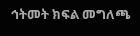ኅትመት ክፍል መግለጫ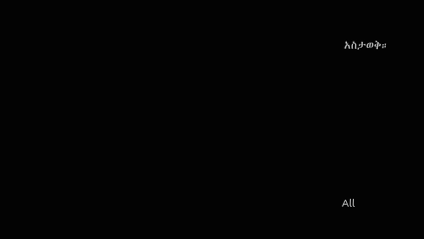አስታወቅ።








All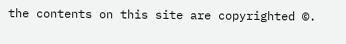the contents on this site are copyrighted ©.